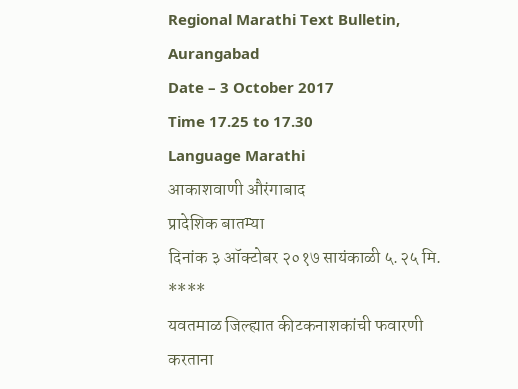Regional Marathi Text Bulletin,
Aurangabad
Date – 3 October 2017
Time 17.25 to 17.30
Language Marathi
आकाशवाणी औरंगाबाद
प्रादेशिक बातम्या
दिनांक ३ ऑक्टोबर २०१७ सायंकाळी ५.२५ मि.
****
यवतमाळ जिल्ह्यात कीटकनाशकांची फवारणी
करताना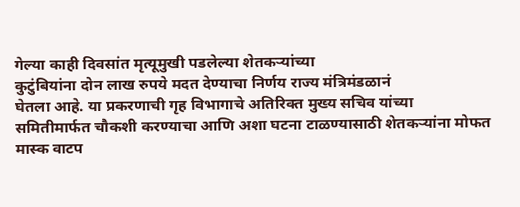गेल्या काही दिवसांत मृत्यूमुखी पडलेल्या शेतकऱ्यांच्या
कुटुंबियांना दोन लाख रुपये मदत देण्याचा निर्णय राज्य मंत्रिमंडळानं
घेतला आहे. या प्रकरणाची गृह विभागाचे अतिरिक्त मुख्य सचिव यांच्या
समितीमार्फत चौकशी करण्याचा आणि अशा घटना टाळण्यासाठी शेतकऱ्यांना मोफत मास्क वाटप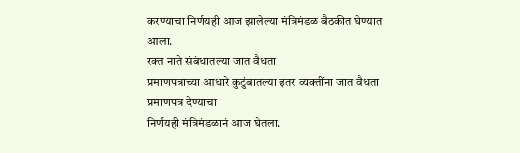करण्याचा निर्णयही आज झालेल्या मंत्रिमंडळ बैठकीत घेण्यात
आला.
रक्त नाते संबंधातल्या जात वैधता
प्रमाणपत्राच्या आधारे कुटुंबातल्या इतर व्यक्तींना जात वैधता प्रमाणपत्र देण्याचा
निर्णयही मंत्रिमंडळानं आज घेतला.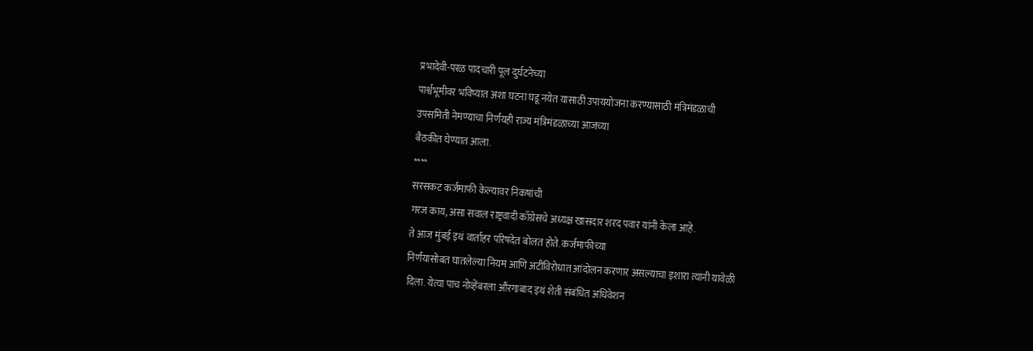प्रभादेवी-परळ पादचारी पूल दुर्घटनेच्या
पार्श्वभूमीवर भविष्यात अशा घटना घडू नयेत यासाठी उपाययोजना करण्यासाठी मंत्रिमंडळाची
उपसमिती नेमण्याचा निर्णयही राज्य मंत्रिमंडळाच्या आजच्या
बैठकीत घेण्यात आला.
****
सरसकट कर्जमाफी केल्यावर निकषांची
गरज काय, असा सवाल राष्ट्रवादी काँग्रेसचे अध्यक्ष खासदार शरद पवार यांनी केला आहे.
ते आज मुंबई इथं वार्ताहर परिषदेत बोलत होते. कर्जमाफीच्या
निर्णयासोबत घातलेल्या नियम आणि अटींविरोधात आंदोलन करणार असल्याचा इशारा त्यांनी यावेळी
दिला. येत्या पाच नोव्हेंबरला औंरगाबाद इथं शेती संबंधित अधिवेशन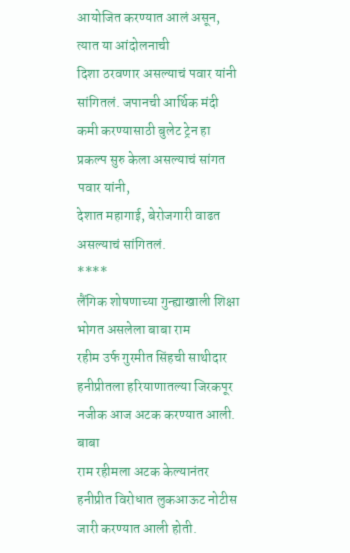आयोजित करण्यात आलं असून, त्यात या आंदोलनाची
दिशा ठरवणार असल्याचं पवार यांनी सांगितलं. जपानची आर्थिक मंदी
कमी करण्यासाठी बुलेट ट्रेन हा प्रकल्प सुरु केला असल्याचं सांगत पवार यांनी,
देशात महागाई, बेरोजगारी वाढत असल्याचं सांगितलं.
****
लैंगिक शोषणाच्या गुन्ह्याखाली शिक्षा भोगत असलेला बाबा राम
रहीम उर्फ गुरमीत सिंहची साथीदार हनीप्रीतला हरियाणातल्या जिरकपूर नजीक आज अटक करण्यात आली. बाबा
राम रहीमला अटक केल्यानंतर हनीप्रीत विरोधात लुकआऊट नोटीस जारी करण्यात आली होती.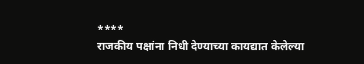****
राजकीय पक्षांना निधी देण्याच्या कायद्यात केलेल्या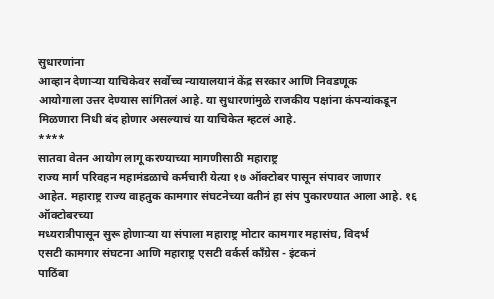सुधारणांना
आव्हान देणाऱ्या याचिकेवर सर्वोच्च न्यायालयानं केंद्र सरकार आणि निवडणूक
आयोगाला उत्तर देण्यास सांगितलं आहे. या सुधारणांमुळे राजकीय पक्षांना कंपन्यांकडून
मिळणारा निधी बंद होणार असल्याचं या याचिकेत म्हटलं आहे.
****
सातवा वेतन आयोग लागू करण्याच्या मागणीसाठी महाराष्ट्र
राज्य मार्ग परिवहन महामंडळाचे कर्मचारी येत्या १७ ऑक्टोबर पासून संपावर जाणार
आहेत. महाराष्ट्र राज्य वाहतुक कामगार संघटनेच्या वतीनं हा संप पुकारण्यात आला आहे. १६ ऑक्टोबरच्या
मध्यरात्रीपासून सुरू होणाऱ्या या संपाला महाराष्ट्र मोटार कामगार महासंघ, विदर्भ
एसटी कामगार संघटना आणि महाराष्ट्र एसटी वर्कर्स काँग्रेस - इंटकनं
पाठिंबा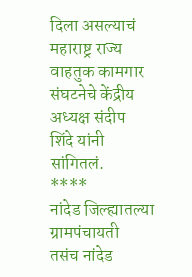दिला असल्याचं महाराष्ट्र राज्य
वाहतुक कामगार संघटनेचे केंद्रीय अध्यक्ष संदीप
शिंदे यांनी सांगितलं.
****
नांदेड जिल्ह्यातल्या ग्रामपंचायती
तसंच नांदेड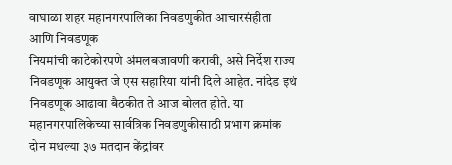वाघाळा शहर महानगरपालिका निवडणुकीत आचारसंहीता आणि निवडणूक
नियमांची काटेकोरपणे अंमलबजावणी करावी, असे निर्देश राज्य निवडणूक आयुक्त जे एस सहारिया यांनी दिले आहेत. नांदेड इथं निवडणूक आढावा बैठकीत ते आज बोलत होते. या
महानगरपालिकेच्या सार्वत्रिक निवडणुकीसाठी प्रभाग क्रमांक दोन मधल्या ३७ मतदान केंद्रांवर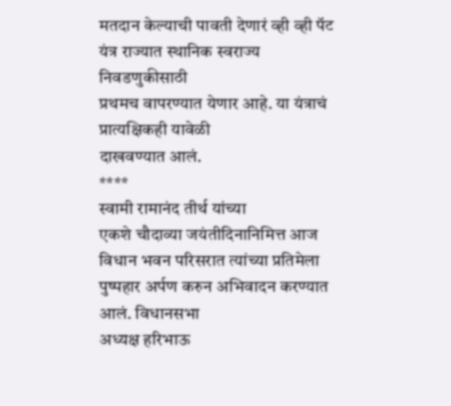मतदान केल्याची पावती देणारं व्ही व्ही पॅट यंत्र राज्यात स्थानिक स्वराज्य निवडणुकीसाठी
प्रथमच वापरण्यात येणार आहे. या यंत्राचं प्रात्यक्षिकही यावेळी
दाखवण्यात आलं.
****
स्वामी रामानंद तीर्थ यांच्या
एकशे चौदाव्या जयंतीदिनानिमित्त आज
विधान भवन परिसरात त्यांच्या प्रतिमेला पुष्पहार अर्पण करुन अभिवादन करण्यात आलं. विधानसभा
अध्यक्ष हरिभाऊ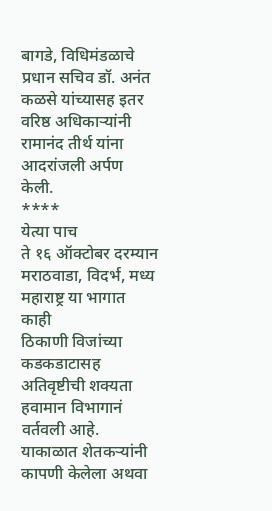बागडे, विधिमंडळाचे प्रधान सचिव डॉ. अनंत
कळसे यांच्यासह इतर वरिष्ठ अधिकाऱ्यांनी
रामानंद तीर्थ यांना आदरांजली अर्पण केली.
****
येत्या पाच
ते १६ ऑक्टोबर दरम्यान मराठवाडा, विदर्भ, मध्य महाराष्ट्र या भागात काही
ठिकाणी विजांच्या कडकडाटासह अतिवृष्टीची शक्यता हवामान विभागानं वर्तवली आहे.
याकाळात शेतकऱ्यांनी कापणी केलेला अथवा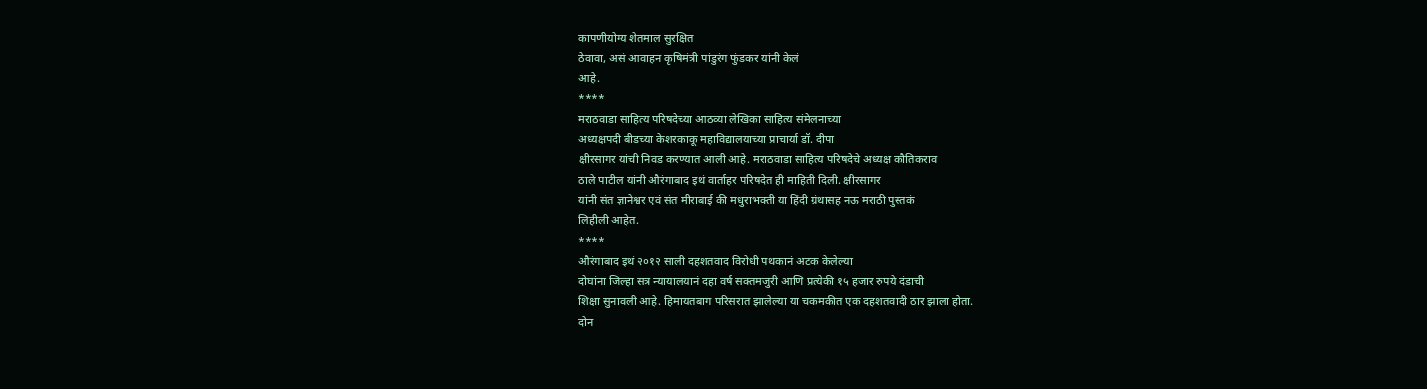कापणीयोग्य शेतमाल सुरक्षित
ठेवावा, असं आवाहन कृषिमंत्री पांडुरंग फुंडकर यांनी केलं
आहे.
****
मराठवाडा साहित्य परिषदेच्या आठव्या लेखिका साहित्य संमेलनाच्या
अध्यक्षपदी बीडच्या केशरकाकू महाविद्यालयाच्या प्राचार्या डॉ. दीपा
क्षीरसागर यांची निवड करण्यात आली आहे. मराठवाडा साहित्य परिषदेचे अध्यक्ष कौतिकराव
ठाले पाटील यांनी औरंगाबाद इथं वार्ताहर परिषदेत ही माहिती दिली. क्षीरसागर
यांनी संत ज्ञानेश्वर एवं संत मीराबाई की मधुराभक्ती या हिंदी ग्रंथासह नऊ मराठी पुस्तकं
लिहीली आहेत.
****
औरंगाबाद इथं २०१२ साली दहशतवाद विरोधी पथकानं अटक केलेल्या
दोघांना जिल्हा सत्र न्यायालयानं दहा वर्ष सक्तमजुरी आणि प्रत्येकी १५ हजार रुपये दंडाची
शिक्षा सुनावली आहे. हिमायतबाग परिसरात झालेल्या या चकमकीत एक दहशतवादी ठार झाला होता.
दोन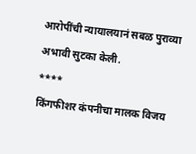आरोपींची न्यायालयानं सबळ पुराव्या अभावी सुटका केली.
****
किंगफीशर कंपनीचा मालक विजय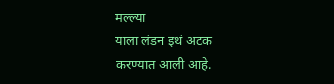मल्ल्या
याला लंडन इथं अटक करण्यात आली आहे.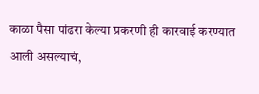काळा पैसा पांढरा केल्या प्रकरणी ही कारवाई करण्यात
आली असल्याचं,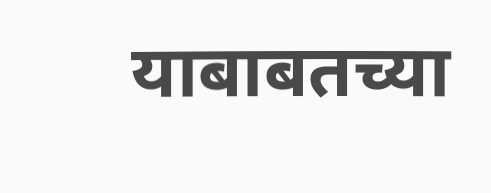याबाबतच्या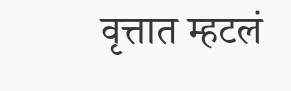वृत्तात म्हटलं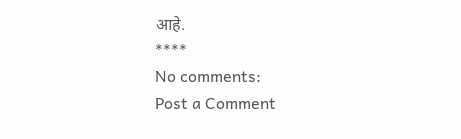आहे.
****
No comments:
Post a Comment